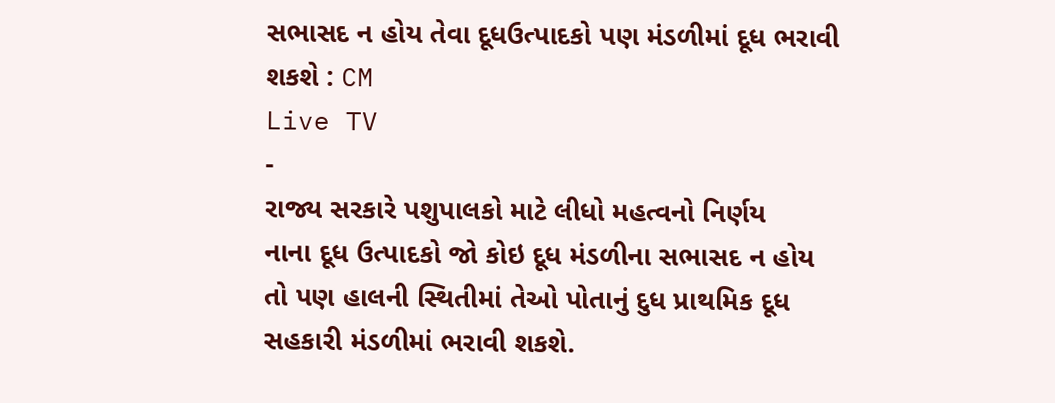સભાસદ ન હોય તેવા દૂધઉત્પાદકો પણ મંડળીમાં દૂધ ભરાવી શકશે : CM
Live TV
-
રાજ્ય સરકારે પશુપાલકો માટે લીધો મહત્વનો નિર્ણય
નાના દૂધ ઉત્પાદકો જો કોઇ દૂધ મંડળીના સભાસદ ન હોય તો પણ હાલની સ્થિતીમાં તેઓ પોતાનું દુધ પ્રાથમિક દૂધ સહકારી મંડળીમાં ભરાવી શકશે.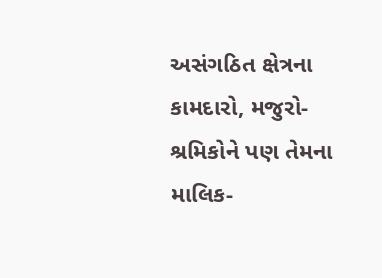અસંગઠિત ક્ષેત્રના કામદારો, મજુરો-શ્રમિકોને પણ તેમના માલિક-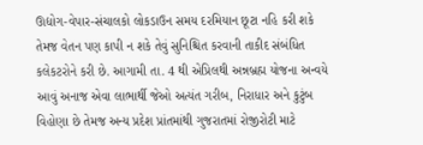ઊદ્યોગ-વેપાર-સંચાલકો લોકડાઉન સમય દરમિયાન છૂટા નહિ કરી શકે તેમજ વેતન પણ કાપી ન શકે તેવું સુનિશ્ચિત કરવાની તાકીદ સંબંધિત કલેકટરોને કરી છે. આગામી તા. 4 થી એપ્રિલથી અન્નબ્રહ્મ યોજના અન્વયે આવું અનાજ એવા લાભાર્થી જેઓ અત્યંત ગરીબ, નિરાધાર અને કુટુંબ વિહોણા છે તેમજ અન્ય પ્રદેશ પ્રાંતમાંથી ગુજરાતમાં રોજીરોટી માટે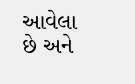આવેલા છે અને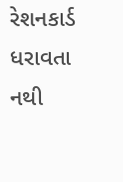રેશનકાર્ડ ધરાવતા નથી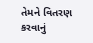તેમને વિતરણ કરવાનું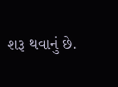શરૂ થવાનું છે.